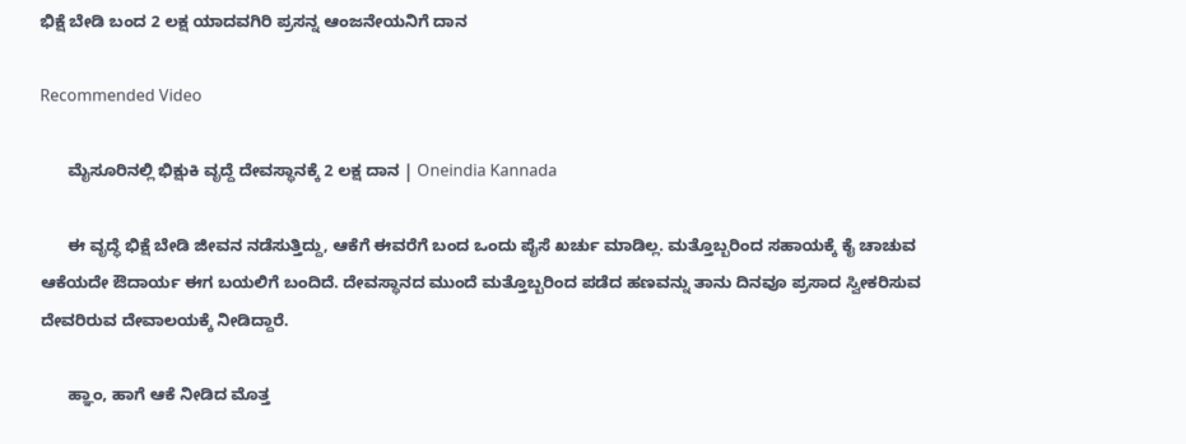ಭಿಕ್ಷೆ ಬೇಡಿ ಬಂದ 2 ಲಕ್ಷ ಯಾದವಗಿರಿ ಪ್ರಸನ್ನ ಆಂಜನೇಯನಿಗೆ ದಾನ

Recommended Video

      ಮೈಸೂರಿನಲ್ಲಿ ಭಿಕ್ಷುಕಿ ವೃದ್ದೆ ದೇವಸ್ಥಾನಕ್ಕೆ 2 ಲಕ್ಷ ದಾನ | Oneindia Kannada

      ಈ ವೃದ್ಧೆ ಭಿಕ್ಷೆ ಬೇಡಿ ಜೀವನ ನಡೆಸುತ್ತಿದ್ದು, ಆಕೆಗೆ ಈವರೆಗೆ ಬಂದ ಒಂದು ಪೈಸೆ ಖರ್ಚು ಮಾಡಿಲ್ಲ. ಮತ್ತೊಬ್ಬರಿಂದ ಸಹಾಯಕ್ಕೆ ಕೈ ಚಾಚುವ ಆಕೆಯದೇ ಔದಾರ್ಯ ಈಗ ಬಯಲಿಗೆ ಬಂದಿದೆ. ದೇವಸ್ಥಾನದ ಮುಂದೆ ಮತ್ತೊಬ್ಬರಿಂದ ಪಡೆದ ಹಣವನ್ನು ತಾನು ದಿನವೂ ಪ್ರಸಾದ ಸ್ವೀಕರಿಸುವ ದೇವರಿರುವ ದೇವಾಲಯಕ್ಕೆ ನೀಡಿದ್ದಾರೆ.

      ಹ್ಞಾಂ, ಹಾಗೆ ಆಕೆ ನೀಡಿದ ಮೊತ್ತ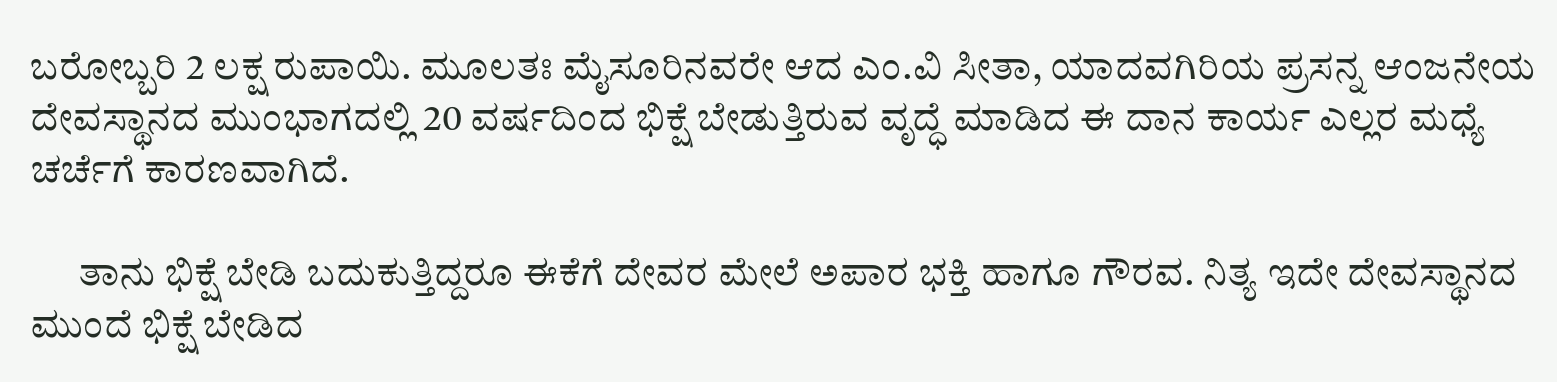ಬರೋಬ್ಬರಿ 2 ಲಕ್ಷ ರುಪಾಯಿ. ಮೂಲತಃ ಮೈಸೂರಿನವರೇ ಆದ ಎಂ.ವಿ ಸೀತಾ, ಯಾದವಗಿರಿಯ ಪ್ರಸನ್ನ ಆಂಜನೇಯ ದೇವಸ್ಥಾನದ ಮುಂಭಾಗದಲ್ಲಿ 20 ವರ್ಷದಿಂದ ಭಿಕ್ಷೆ ಬೇಡುತ್ತಿರುವ ವೃದ್ಧೆ ಮಾಡಿದ ಈ ದಾನ ಕಾರ್ಯ ಎಲ್ಲರ ಮಧ್ಯೆ ಚರ್ಚೆಗೆ ಕಾರಣವಾಗಿದೆ.

      ತಾನು ಭಿಕ್ಷೆ ಬೇಡಿ ಬದುಕುತ್ತಿದ್ದರೂ ಈಕೆಗೆ ದೇವರ ಮೇಲೆ ಅಪಾರ ಭಕ್ತಿ ಹಾಗೂ ಗೌರವ. ನಿತ್ಯ ಇದೇ ದೇವಸ್ಥಾನದ ಮುಂದೆ ಭಿಕ್ಷೆ ಬೇಡಿದ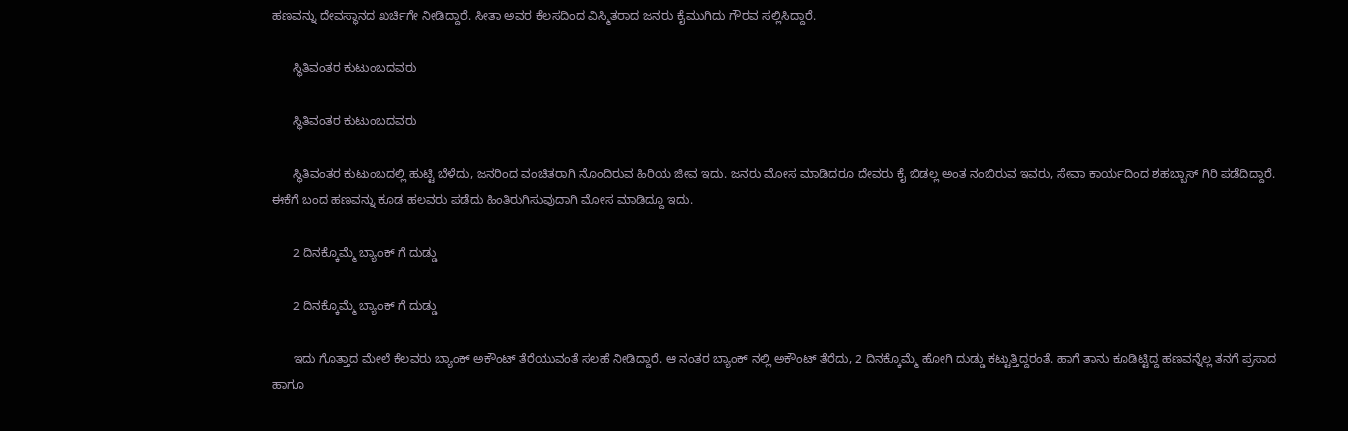ಹಣವನ್ನು ದೇವಸ್ಥಾನದ ಖರ್ಚಿಗೇ ನೀಡಿದ್ದಾರೆ. ಸೀತಾ ಅವರ ಕೆಲಸದಿಂದ ವಿಸ್ಮಿತರಾದ ಜನರು ಕೈಮುಗಿದು ಗೌರವ ಸಲ್ಲಿಸಿದ್ದಾರೆ.

      ಸ್ಥಿತಿವಂತರ ಕುಟುಂಬದವರು

      ಸ್ಥಿತಿವಂತರ ಕುಟುಂಬದವರು

      ಸ್ಥಿತಿವಂತರ ಕುಟುಂಬದಲ್ಲಿ ಹುಟ್ಟಿ ಬೆಳೆದು, ಜನರಿಂದ ವಂಚಿತರಾಗಿ ನೊಂದಿರುವ ಹಿರಿಯ ಜೀವ ಇದು. ಜನರು ಮೋಸ ಮಾಡಿದರೂ ದೇವರು ಕೈ ಬಿಡಲ್ಲ ಅಂತ ನಂಬಿರುವ ಇವರು, ಸೇವಾ ಕಾರ್ಯದಿಂದ ಶಹಬ್ಬಾಸ್ ಗಿರಿ ಪಡೆದಿದ್ದಾರೆ. ಈಕೆಗೆ ಬಂದ ಹಣವನ್ನು ಕೂಡ ಹಲವರು ಪಡೆದು ಹಿಂತಿರುಗಿಸುವುದಾಗಿ ಮೋಸ ಮಾಡಿದ್ದೂ ಇದು.

      2 ದಿನಕ್ಕೊಮ್ಮೆ ಬ್ಯಾಂಕ್ ಗೆ ದುಡ್ಡು

      2 ದಿನಕ್ಕೊಮ್ಮೆ ಬ್ಯಾಂಕ್ ಗೆ ದುಡ್ಡು

      ಇದು ಗೊತ್ತಾದ ಮೇಲೆ ಕೆಲವರು ಬ್ಯಾಂಕ್ ಅಕೌಂಟ್ ತೆರೆಯುವಂತೆ ಸಲಹೆ ನೀಡಿದ್ದಾರೆ. ಆ ನಂತರ ಬ್ಯಾಂಕ್ ನಲ್ಲಿ ಅಕೌಂಟ್ ತೆರೆದು, 2 ದಿನಕ್ಕೊಮ್ಮೆ ಹೋಗಿ ದುಡ್ಡು ಕಟ್ಟುತ್ತಿದ್ದರಂತೆ. ಹಾಗೆ ತಾನು ಕೂಡಿಟ್ಟಿದ್ದ ಹಣವನ್ನೆಲ್ಲ ತನಗೆ ಪ್ರಸಾದ ಹಾಗೂ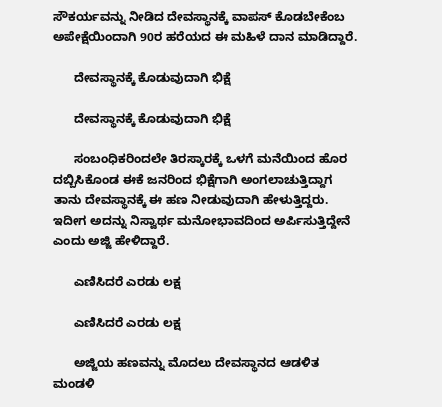ಸೌಕರ್ಯವನ್ನು ನೀಡಿದ ದೇವಸ್ಥಾನಕ್ಕೆ ವಾಪಸ್ ಕೊಡಬೇಕೆಂಬ ಅಪೇಕ್ಷೆಯಿಂದಾಗಿ 90ರ ಹರೆಯದ ಈ ಮಹಿಳೆ ದಾನ ಮಾಡಿದ್ದಾರೆ.

      ದೇವಸ್ಥಾನಕ್ಕೆ ಕೊಡುವುದಾಗಿ ಭಿಕ್ಷೆ

      ದೇವಸ್ಥಾನಕ್ಕೆ ಕೊಡುವುದಾಗಿ ಭಿಕ್ಷೆ

      ಸಂಬಂಧಿಕರಿಂದಲೇ ತಿರಸ್ಕಾರಕ್ಕೆ ಒಳಗೆ ಮನೆಯಿಂದ ಹೊರ ದಬ್ಬಿಸಿಕೊಂಡ ಈಕೆ ಜನರಿಂದ ಭಿಕ್ಷೆಗಾಗಿ ಅಂಗಲಾಚುತ್ತಿದ್ದಾಗ ತಾನು ದೇವಸ್ಥಾನಕ್ಕೆ ಈ ಹಣ ನೀಡುವುದಾಗಿ ಹೇಳುತ್ತಿದ್ದರು. ಇದೀಗ ಅದನ್ನು ನಿಸ್ವಾರ್ಥ ಮನೋಭಾವದಿಂದ ಅರ್ಪಿಸುತ್ತಿದ್ದೇನೆ ಎಂದು ಅಜ್ಜಿ ಹೇಳಿದ್ದಾರೆ.

      ಎಣಿಸಿದರೆ ಎರಡು ಲಕ್ಷ

      ಎಣಿಸಿದರೆ ಎರಡು ಲಕ್ಷ

      ಅಜ್ಜಿಯ ಹಣವನ್ನು ಮೊದಲು ದೇವಸ್ಥಾನದ ಆಡಳಿತ ಮಂಡಳಿ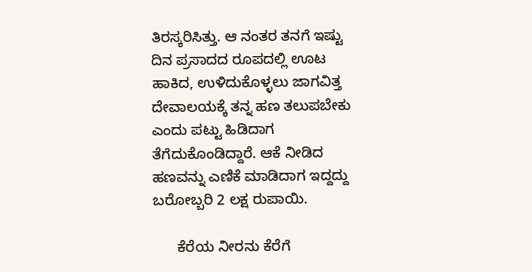ತಿರಸ್ಕರಿಸಿತ್ತು. ಆ ನಂತರ ತನಗೆ ಇಷ್ಟು ದಿನ ಪ್ರಸಾದದ ರೂಪದಲ್ಲಿ ಊಟ ಹಾಕಿದ, ಉಳಿದುಕೊಳ್ಳಲು ಜಾಗವಿತ್ತ ದೇವಾಲಯಕ್ಕೆ ತನ್ನ ಹಣ ತಲುಪಬೇಕು ಎಂದು ಪಟ್ಟು ಹಿಡಿದಾಗ ತೆಗೆದುಕೊಂಡಿದ್ದಾರೆ. ಆಕೆ ನೀಡಿದ ಹಣವನ್ನು ಎಣಿಕೆ ಮಾಡಿದಾಗ ಇದ್ದದ್ದು ಬರೋಬ್ಬರಿ 2 ಲಕ್ಷ ರುಪಾಯಿ.

      ಕೆರೆಯ ನೀರನು ಕೆರೆಗೆ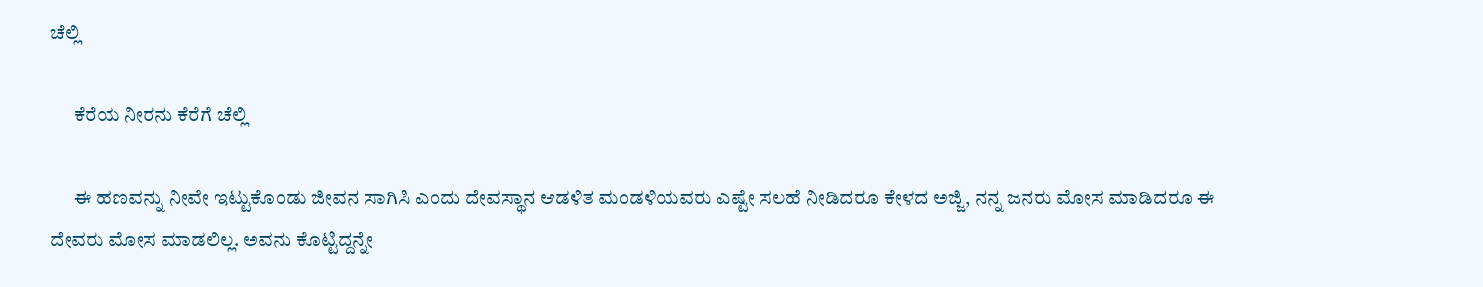ಚೆಲ್ಲಿ

      ಕೆರೆಯ ನೀರನು ಕೆರೆಗೆ ಚೆಲ್ಲಿ

      ಈ ಹಣವನ್ನು ನೀವೇ ಇಟ್ಟುಕೊಂಡು ಜೀವನ ಸಾಗಿಸಿ ಎಂದು ದೇವಸ್ಥಾನ ಆಡಳಿತ ಮಂಡಳಿಯವರು ಎಷ್ಟೇ ಸಲಹೆ ನೀಡಿದರೂ ಕೇಳದ ಅಜ್ಜಿ, ನನ್ನ ಜನರು ಮೋಸ ಮಾಡಿದರೂ ಈ ದೇವರು ಮೋಸ ಮಾಡಲಿಲ್ಲ. ಅವನು ಕೊಟ್ಟಿದ್ದನ್ನೇ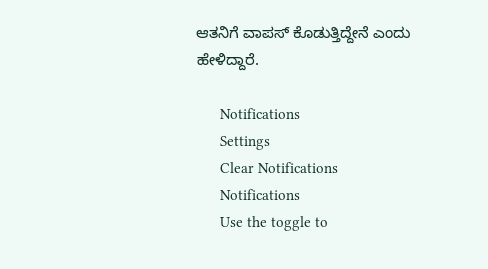ಆತನಿಗೆ ವಾಪಸ್ ಕೊಡುತ್ತಿದ್ದೇನೆ ಎಂದು ಹೇಳಿದ್ದಾರೆ.

      Notifications
      Settings
      Clear Notifications
      Notifications
      Use the toggle to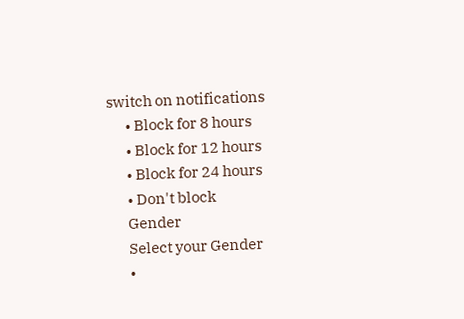switch on notifications
      • Block for 8 hours
      • Block for 12 hours
      • Block for 24 hours
      • Don't block
      Gender
      Select your Gender
      •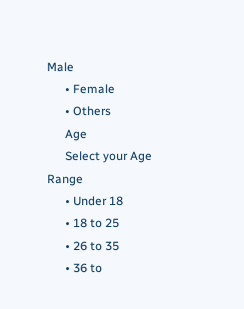Male
      • Female
      • Others
      Age
      Select your Age Range
      • Under 18
      • 18 to 25
      • 26 to 35
      • 36 to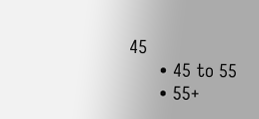45
      • 45 to 55
      • 55+